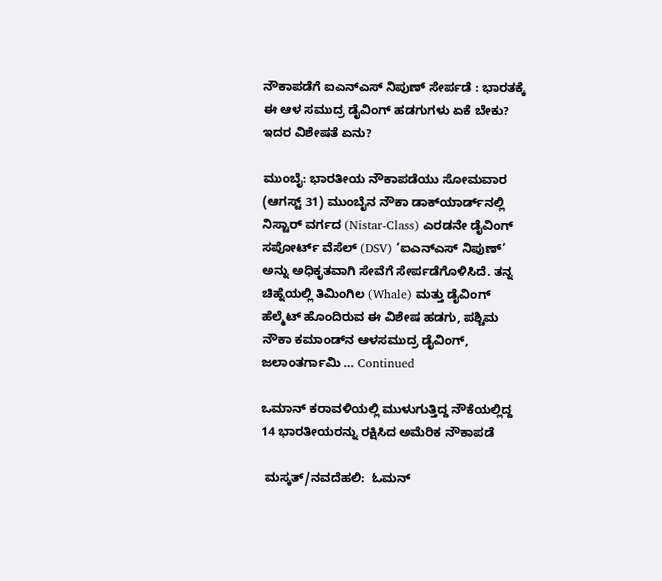ನೌಕಾಪಡೆಗೆ ಐಎನ್ಎಸ್ ನಿಪುಣ್ ಸೇರ್ಪಡೆ : ಭಾರತಕ್ಕೆ ಈ ಆಳ ಸಮುದ್ರ ಡೈವಿಂಗ್ ಹಡಗುಗಳು ಏಕೆ ಬೇಕು? ಇದರ ವಿಶೇಷತೆ ಏನು?

ಮುಂಬೈ: ಭಾರತೀಯ ನೌಕಾಪಡೆಯು ಸೋಮವಾರ (ಆಗಸ್ಟ್‌ 31) ಮುಂಬೈನ ನೌಕಾ ಡಾಕ್‌ಯಾರ್ಡ್‌ನಲ್ಲಿ ನಿಸ್ಟಾರ್‌ ವರ್ಗದ (Nistar-Class) ಎರಡನೇ ಡೈವಿಂಗ್‌ ಸಪೋರ್ಟ್‌ ವೆಸೆಲ್‌ (DSV) ‘ಐಎನ್‌ಎಸ್‌ ನಿಪುಣ್‌’ ಅನ್ನು ಅಧಿಕೃತವಾಗಿ ಸೇವೆಗೆ ಸೇರ್ಪಡೆಗೊಳಿಸಿದೆ. ತನ್ನ ಚಿಹ್ನೆಯಲ್ಲಿ ತಿಮಿಂಗಿಲ (Whale) ಮತ್ತು ಡೈವಿಂಗ್‌ ಹೆಲ್ಮೆಟ್‌ ಹೊಂದಿರುವ ಈ ವಿಶೇಷ ಹಡಗು, ಪಶ್ಚಿಮ ನೌಕಾ ಕಮಾಂಡ್‌ನ ಆಳಸಮುದ್ರ ಡೈವಿಂಗ್‌, ಜಲಾಂತರ್ಗಾಮಿ … Continued

ಒಮಾನ್‌ ಕರಾವಳಿಯಲ್ಲಿ ಮುಳುಗುತ್ತಿದ್ದ ನೌಕೆಯಲ್ಲಿದ್ದ 14 ಭಾರತೀಯರನ್ನು ರಕ್ಷಿಸಿದ ಅಮೆರಿಕ ನೌಕಾಪಡೆ

 ಮಸ್ಕತ್/ನವದೆಹಲಿ:  ಓಮನ್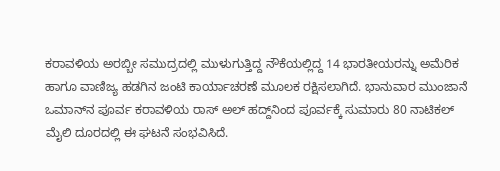ಕರಾವಳಿಯ ಅರಬ್ಬೀ ಸಮುದ್ರದಲ್ಲಿ ಮುಳುಗುತ್ತಿದ್ದ ನೌಕೆಯಲ್ಲಿದ್ದ 14 ಭಾರತೀಯರನ್ನು ಅಮೆರಿಕ ಹಾಗೂ ವಾಣಿಜ್ಯ ಹಡಗಿನ ಜಂಟಿ ಕಾರ್ಯಾಚರಣೆ ಮೂಲಕ ರಕ್ಷಿಸಲಾಗಿದೆ. ಭಾನುವಾರ ಮುಂಜಾನೆ ಒಮಾನ್‌ನ ಪೂರ್ವ ಕರಾವಳಿಯ ರಾಸ್ ಅಲ್ ಹದ್ದ್‌ನಿಂದ ಪೂರ್ವಕ್ಕೆ ಸುಮಾರು 80 ನಾಟಿಕಲ್ ಮೈಲಿ ದೂರದಲ್ಲಿ ಈ ಘಟನೆ ಸಂಭವಿಸಿದೆ.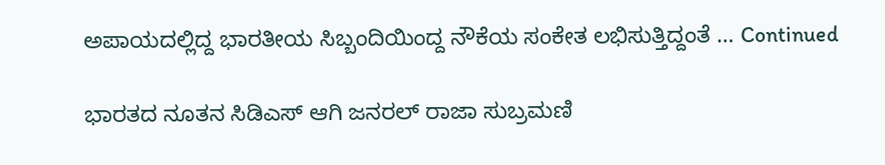ಅಪಾಯದಲ್ಲಿದ್ದ ಭಾರತೀಯ ಸಿಬ್ಬಂದಿಯಿಂದ್ದ ನೌಕೆಯ ಸಂಕೇತ ಲಭಿಸುತ್ತಿದ್ದಂತೆ … Continued

ಭಾರತದ ನೂತನ ಸಿಡಿಎಸ್ ಆಗಿ ಜನರಲ್ ರಾಜಾ ಸುಬ್ರಮಣಿ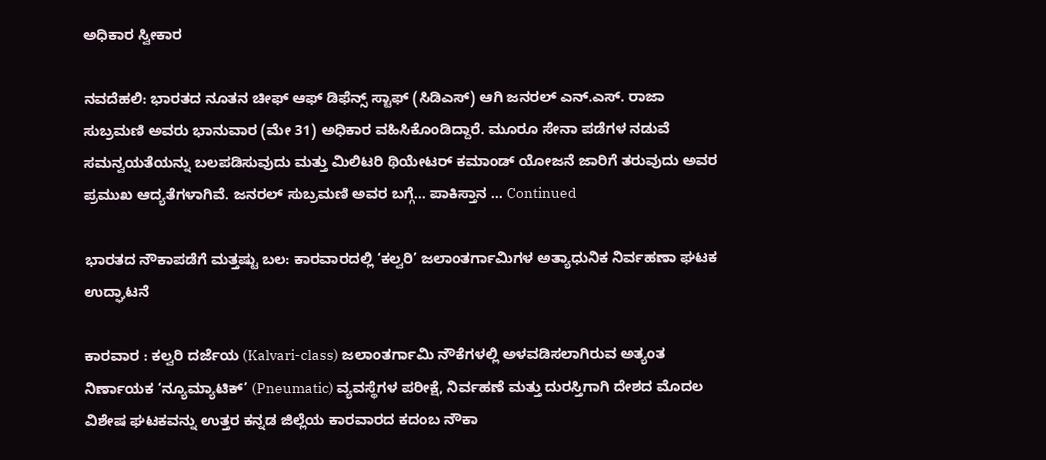ಅಧಿಕಾರ ಸ್ವೀಕಾರ

ನವದೆಹಲಿ: ಭಾರತದ ನೂತನ ಚೀಫ್ ಆಫ್ ಡಿಫೆನ್ಸ್ ಸ್ಟಾಫ್ (ಸಿಡಿಎಸ್) ಆಗಿ ಜನರಲ್ ಎನ್.ಎಸ್. ರಾಜಾ ಸುಬ್ರಮಣಿ ಅವರು ಭಾನುವಾರ (ಮೇ 31) ಅಧಿಕಾರ ವಹಿಸಿಕೊಂಡಿದ್ದಾರೆ. ಮೂರೂ ಸೇನಾ ಪಡೆಗಳ ನಡುವೆ ಸಮನ್ವಯತೆಯನ್ನು ಬಲಪಡಿಸುವುದು ಮತ್ತು ಮಿಲಿಟರಿ ಥಿಯೇಟರ್ ಕಮಾಂಡ್ ಯೋಜನೆ ಜಾರಿಗೆ ತರುವುದು ಅವರ ಪ್ರಮುಖ ಆದ್ಯತೆಗಳಾಗಿವೆ. ಜನರಲ್ ಸುಬ್ರಮಣಿ ಅವರ ಬಗ್ಗೆ… ಪಾಕಿಸ್ತಾನ … Continued

ಭಾರತದ ನೌಕಾಪಡೆಗೆ ಮತ್ತಷ್ಟು ಬಲ: ಕಾರವಾರದಲ್ಲಿ ‘ಕಲ್ವರಿ’ ಜಲಾಂತರ್ಗಾಮಿಗಳ ಅತ್ಯಾಧುನಿಕ ನಿರ್ವಹಣಾ ಘಟಕ ಉದ್ಘಾಟನೆ

ಕಾರವಾರ : ಕಲ್ವರಿ ದರ್ಜೆಯ (Kalvari-class) ಜಲಾಂತರ್ಗಾಮಿ ನೌಕೆಗಳಲ್ಲಿ ಅಳವಡಿಸಲಾಗಿರುವ ಅತ್ಯಂತ ನಿರ್ಣಾಯಕ ‘ನ್ಯೂಮ್ಯಾಟಿಕ್’ (Pneumatic) ವ್ಯವಸ್ಥೆಗಳ ಪರೀಕ್ಷೆ, ನಿರ್ವಹಣೆ ಮತ್ತು ದುರಸ್ತಿಗಾಗಿ ದೇಶದ ಮೊದಲ ವಿಶೇಷ ಘಟಕವನ್ನು ಉತ್ತರ ಕನ್ನಡ ಜಿಲ್ಲೆಯ ಕಾರವಾರದ ಕದಂಬ ನೌಕಾ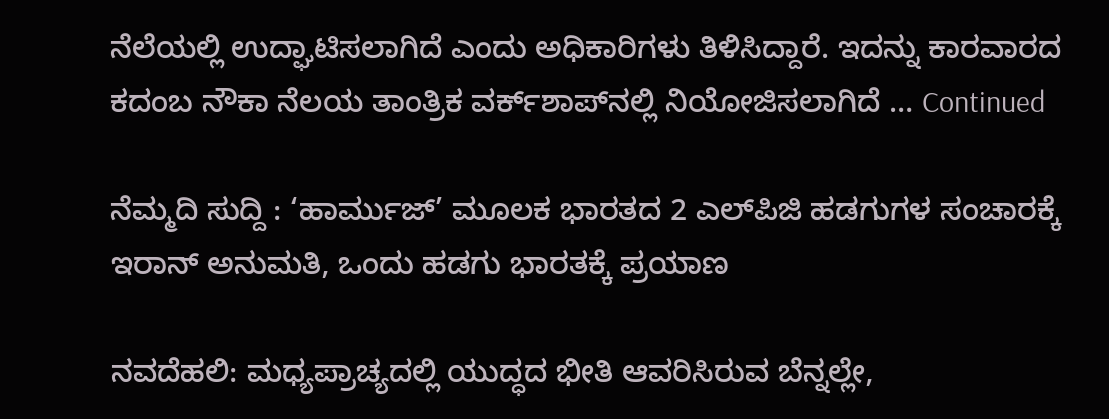ನೆಲೆಯಲ್ಲಿ ಉದ್ಘಾಟಿಸಲಾಗಿದೆ ಎಂದು ಅಧಿಕಾರಿಗಳು ತಿಳಿಸಿದ್ದಾರೆ. ಇದನ್ನು ಕಾರವಾರದ ಕದಂಬ ನೌಕಾ ನೆಲಯ ತಾಂತ್ರಿಕ ವರ್ಕ್‌ಶಾಪ್‌ನಲ್ಲಿ ನಿಯೋಜಿಸಲಾಗಿದೆ … Continued

ನೆಮ್ಮದಿ ಸುದ್ದಿ : ‘ಹಾರ್ಮುಜ್’ ಮೂಲಕ ಭಾರತದ 2 ಎಲ್‌ಪಿಜಿ ಹಡಗುಗಳ ಸಂಚಾರಕ್ಕೆ ಇರಾನ್ ಅನುಮತಿ, ಒಂದು ಹಡಗು ಭಾರತಕ್ಕೆ ಪ್ರಯಾಣ

ನವದೆಹಲಿ: ಮಧ್ಯಪ್ರಾಚ್ಯದಲ್ಲಿ ಯುದ್ಧದ ಭೀತಿ ಆವರಿಸಿರುವ ಬೆನ್ನಲ್ಲೇ,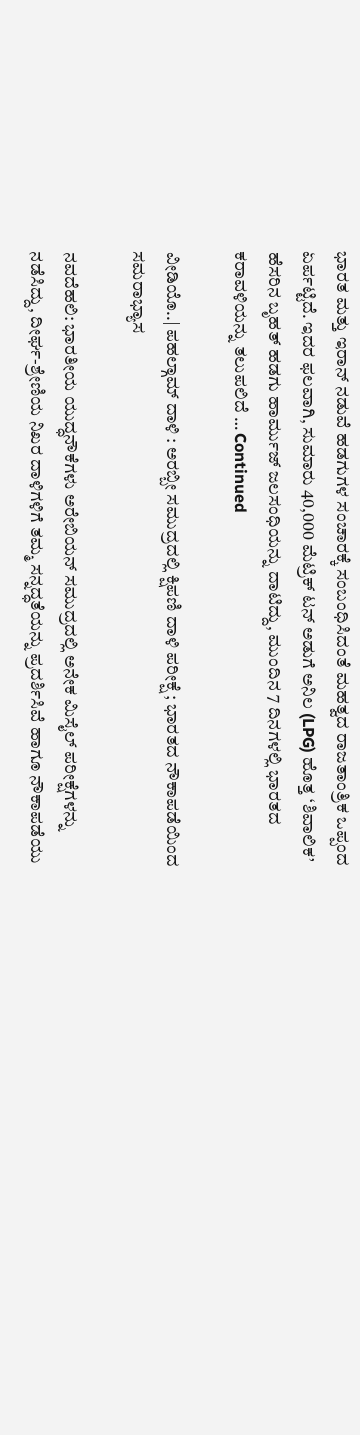ಭಾರತ ಮತ್ತು ಇರಾನ್ ನಡುವೆ ಹಡಗುಗಳ ಸಂಚಾರಕ್ಕೆ ಸಂಬಂಧಿಸಿದಂತೆ ಮಹತ್ವದ ರಾಜತಾಂತ್ರಿಕ ಒಪ್ಪಂದ ಏರ್ಪಟ್ಟಿದೆ. ಇದರ ಫಲವಾಗಿ, ಸುಮಾರು 40,000 ಮೆಟ್ರಿಕ್ ಟನ್ ಅಡುಗೆ ಅನಿಲ (LPG) ಹೊತ್ತ ‘ಶಿವಾಲಿಕ’ ಹೆಸರಿನ ಬೃಹತ್ ಹಡಗು ಹಾರ್ಮುಜ್ ಜಲಸಂಧಿಯನ್ನು ದಾಟಿದ್ದು, ಮುಂದಿನ 7 ದಿನಗಳಲ್ಲಿ ಭಾರತದ ಕರಾವಳಿಯನ್ನು ತಲುಪಲಿದೆ … Continued

ವೀಡಿಯೊ..| ಪಹಲ್ಗಾಮ್‌ ದಾಳಿ : ಅರಬ್ಬೀ ಸಮುದ್ರದಲ್ಲಿ ಕ್ಷಿಪಣಿ ದಾಳಿ ಪರೀಕ್ಷೆ ; ಭಾರತದ ನೌಕಾಪಡೆಯಿಂದ ಸಮರಾಭ್ಯಾಸ

ನವದೆಹಲಿ: ಭಾರತೀಯ ಯುದ್ಧನೌಕೆಗಳು ಅರೇಬಿಯನ್ ಸಮುದ್ರದಲ್ಲಿ ಅನೇಕ ಮಿಸೈಲ್‌ ಪರೀಕ್ಷೆಗಳನ್ನು ನಡೆಸಿದ್ದು, ದೀರ್ಘ-ಶ್ರೇಣಿಯ ನಿಖರ ದಾಳಿಗಳಿಗೆ ತಮ್ಮ ಸನ್ನದ್ಧತೆಯನ್ನು ಪ್ರದರ್ಶಿಸಿವೆ ಹಾಗೂ ನೌಕಾಪಡೆಯು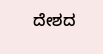ದೇಶದ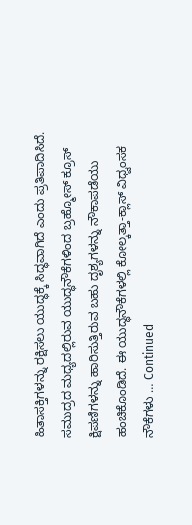ಹಿತಾಸಕ್ತಿಗಳನ್ನು ರಕ್ಷಿಸಲು ಯುದ್ಧಕ್ಕೆ ಸಿದ್ಧವಾಗಿದೆ ಎಂದು ಪ್ರತಿಪಾದಿಸಿದೆ. ಸಮುದ್ರದ ಮಧ್ಯದಲ್ಲಿರುವ ಯುದ್ಧನೌಕೆಗಳಿಂದ ಬ್ರಹ್ಮೋಸ್ ಕ್ರೂಸ್ ಕ್ಷಿಪಣಿಗಳನ್ನು ಹಾರಿಸುತ್ತಿರುವ ಬಹು ದೃಶ್ಯಗಳನ್ನು ನೌಕಾಪಡೆಯು ಹಂಚಿಕೊಂಡಿದೆ. ಈ ಯುದ್ಧನೌಕೆಗಳಲ್ಲಿ ಕೋಲ್ಕತ್ತಾ-ಕ್ಲಾಸ್‌ ವಿಧ್ವಂಸಕ ನೌಕೆಗಳು … Continued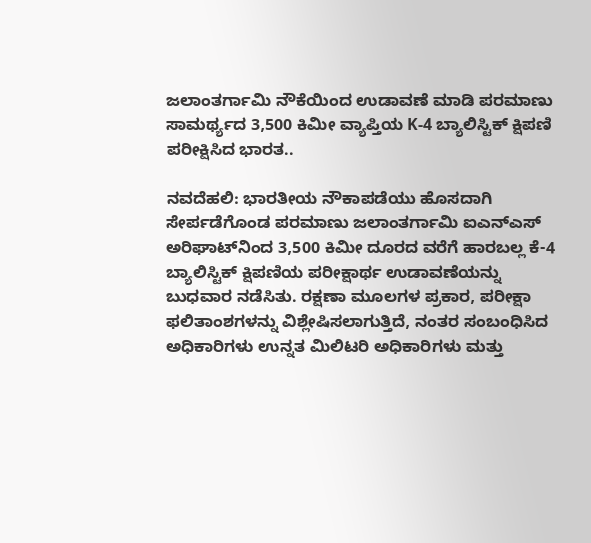ಜಲಾಂತರ್ಗಾಮಿ ನೌಕೆಯಿಂದ ಉಡಾವಣೆ ಮಾಡಿ ಪರಮಾಣು ಸಾಮರ್ಥ್ಯದ 3,500 ಕಿಮೀ ವ್ಯಾಪ್ತಿಯ K-4 ಬ್ಯಾಲಿಸ್ಟಿಕ್ ಕ್ಷಿಪಣಿ ಪರೀಕ್ಷಿಸಿದ ಭಾರತ..

ನವದೆಹಲಿ: ಭಾರತೀಯ ನೌಕಾಪಡೆಯು ಹೊಸದಾಗಿ ಸೇರ್ಪಡೆಗೊಂಡ ಪರಮಾಣು ಜಲಾಂತರ್ಗಾಮಿ ಐಎನ್‌ಎಸ್ ಅರಿಘಾಟ್‌ನಿಂದ 3,500 ಕಿಮೀ ದೂರದ ವರೆಗೆ ಹಾರಬಲ್ಲ ಕೆ-4 ಬ್ಯಾಲಿಸ್ಟಿಕ್ ಕ್ಷಿಪಣಿಯ ಪರೀಕ್ಷಾರ್ಥ ಉಡಾವಣೆಯನ್ನು ಬುಧವಾರ ನಡೆಸಿತು. ರಕ್ಷಣಾ ಮೂಲಗಳ ಪ್ರಕಾರ, ಪರೀಕ್ಷಾ ಫಲಿತಾಂಶಗಳನ್ನು ವಿಶ್ಲೇಷಿಸಲಾಗುತ್ತಿದೆ, ನಂತರ ಸಂಬಂಧಿಸಿದ ಅಧಿಕಾರಿಗಳು ಉನ್ನತ ಮಿಲಿಟರಿ ಅಧಿಕಾರಿಗಳು ಮತ್ತು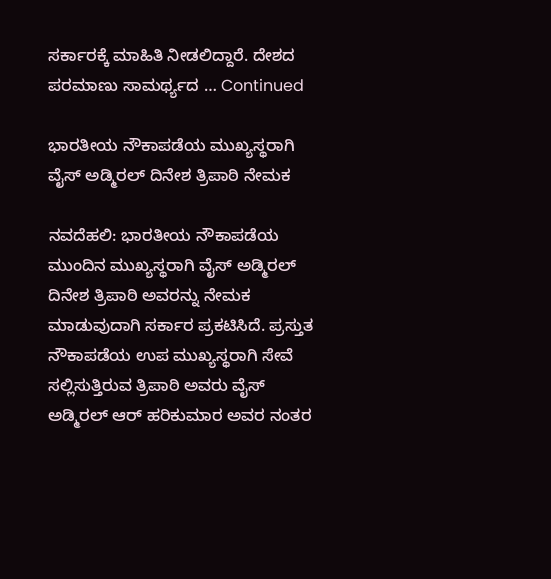ಸರ್ಕಾರಕ್ಕೆ ಮಾಹಿತಿ ನೀಡಲಿದ್ದಾರೆ. ದೇಶದ ಪರಮಾಣು ಸಾಮರ್ಥ್ಯದ … Continued

ಭಾರತೀಯ ನೌಕಾಪಡೆಯ ಮುಖ್ಯಸ್ಥರಾಗಿ ವೈಸ್ ಅಡ್ಮಿರಲ್ ದಿನೇಶ ತ್ರಿಪಾಠಿ ನೇಮಕ

ನವದೆಹಲಿ: ಭಾರತೀಯ ನೌಕಾಪಡೆಯ ಮುಂದಿನ ಮುಖ್ಯಸ್ಥರಾಗಿ ವೈಸ್ ಅಡ್ಮಿರಲ್ ದಿನೇಶ ತ್ರಿಪಾಠಿ ಅವರನ್ನು ನೇಮಕ ಮಾಡುವುದಾಗಿ ಸರ್ಕಾರ ಪ್ರಕಟಿಸಿದೆ. ಪ್ರಸ್ತುತ ನೌಕಾಪಡೆಯ ಉಪ ಮುಖ್ಯಸ್ಥರಾಗಿ ಸೇವೆ ಸಲ್ಲಿಸುತ್ತಿರುವ ತ್ರಿಪಾಠಿ ಅವರು ವೈಸ್ ಅಡ್ಮಿರಲ್ ಆರ್ ಹರಿಕುಮಾರ ಅವರ ನಂತರ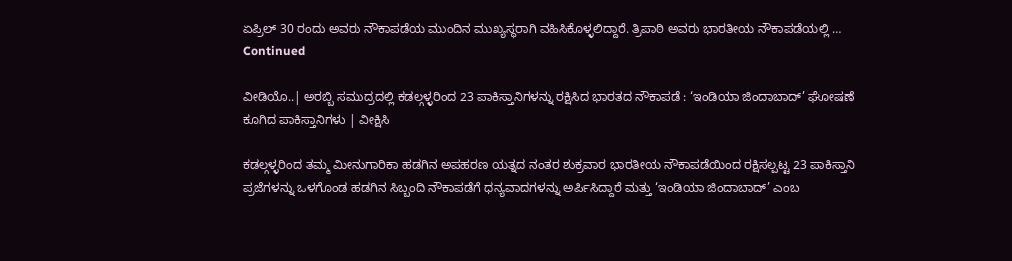ಏಪ್ರಿಲ್ 30 ರಂದು ಅವರು ನೌಕಾಪಡೆಯ ಮುಂದಿನ ಮುಖ್ಯಸ್ಥರಾಗಿ ವಹಿಸಿಕೊಳ್ಳಲಿದ್ದಾರೆ. ತ್ರಿಪಾಠಿ ಅವರು ಭಾರತೀಯ ನೌಕಾಪಡೆಯಲ್ಲಿ … Continued

ವೀಡಿಯೊ..| ಅರಬ್ಬಿ ಸಮುದ್ರದಲ್ಲಿ ಕಡಲ್ಗಳ್ಳರಿಂದ 23 ಪಾಕಿಸ್ತಾನಿಗಳನ್ನು ರಕ್ಷಿಸಿದ ಭಾರತದ ನೌಕಾಪಡೆ : ‘ಇಂಡಿಯಾ ಜಿಂದಾಬಾದ್’ ಘೋಷಣೆ ಕೂಗಿದ ಪಾಕಿಸ್ತಾನಿಗಳು | ವೀಕ್ಷಿಸಿ

ಕಡಲ್ಗಳ್ಳರಿಂದ ತಮ್ಮ ಮೀನುಗಾರಿಕಾ ಹಡಗಿನ ಅಪಹರಣ ಯತ್ನದ ನಂತರ ಶುಕ್ರವಾರ ಭಾರತೀಯ ನೌಕಾಪಡೆಯಿಂದ ರಕ್ಷಿಸಲ್ಪಟ್ಟ 23 ಪಾಕಿಸ್ತಾನಿ ಪ್ರಜೆಗಳನ್ನು ಒಳಗೊಂಡ ಹಡಗಿನ ಸಿಬ್ಬಂದಿ ನೌಕಾಪಡೆಗೆ ಧನ್ಯವಾದಗಳನ್ನು ಅರ್ಪಿಸಿದ್ದಾರೆ ಮತ್ತು ‘ಇಂಡಿಯಾ ಜಿಂದಾಬಾದ್’ ಎಂಬ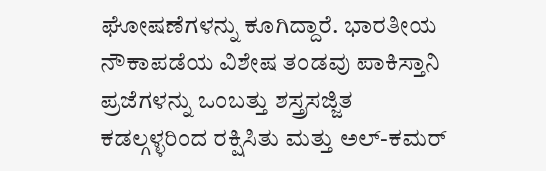ಘೋಷಣೆಗಳನ್ನು ಕೂಗಿದ್ದಾರೆ. ಭಾರತೀಯ ನೌಕಾಪಡೆಯ ವಿಶೇಷ ತಂಡವು ಪಾಕಿಸ್ತಾನಿ ಪ್ರಜೆಗಳನ್ನು ಒಂಬತ್ತು ಶಸ್ತ್ರಸಜ್ಜಿತ ಕಡಲ್ಗಳ್ಳರಿಂದ ರಕ್ಷಿಸಿತು ಮತ್ತು ಅಲ್-ಕಮರ್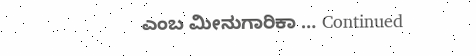ಎಂಬ ಮೀನುಗಾರಿಕಾ … Continued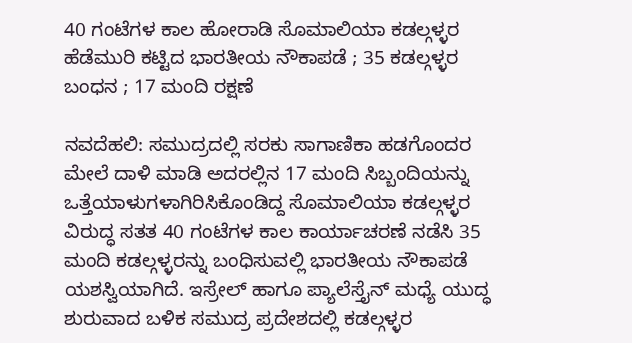40 ಗಂಟೆಗಳ ಕಾಲ ಹೋರಾಡಿ ಸೊಮಾಲಿಯಾ ಕಡಲ್ಗಳ್ಳರ ಹೆಡೆಮುರಿ ಕಟ್ಟಿದ ಭಾರತೀಯ ನೌಕಾಪಡೆ ; 35 ಕಡಲ್ಗಳ್ಳರ ಬಂಧನ ; 17 ಮಂದಿ ರಕ್ಷಣೆ

ನವದೆಹಲಿ: ಸಮುದ್ರದಲ್ಲಿ ಸರಕು ಸಾಗಾಣಿಕಾ ಹಡಗೊಂದರ ಮೇಲೆ ದಾಳಿ ಮಾಡಿ ಅದರಲ್ಲಿನ 17 ಮಂದಿ ಸಿಬ್ಬಂದಿಯನ್ನು ಒತ್ತೆಯಾಳುಗಳಾಗಿರಿಸಿಕೊಂಡಿದ್ದ ಸೊಮಾಲಿಯಾ ಕಡಲ್ಗಳ್ಳರ ವಿರುದ್ಧ ಸತತ 40 ಗಂಟೆಗಳ ಕಾಲ ಕಾರ್ಯಾಚರಣೆ ನಡೆಸಿ 35 ಮಂದಿ ಕಡಲ್ಗಳ್ಳರನ್ನು ಬಂಧಿಸುವಲ್ಲಿ ಭಾರತೀಯ ನೌಕಾಪಡೆ ಯಶಸ್ವಿಯಾಗಿದೆ. ಇಸ್ರೇಲ್‌ ಹಾಗೂ ಪ್ಯಾಲೆಸ್ತೈನ್‌ ಮಧ್ಯೆ ಯುದ್ಧ ಶುರುವಾದ ಬಳಿಕ ಸಮುದ್ರ ಪ್ರದೇಶದಲ್ಲಿ ಕಡಲ್ಗಳ್ಳರ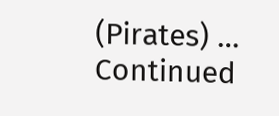(Pirates) … Continued